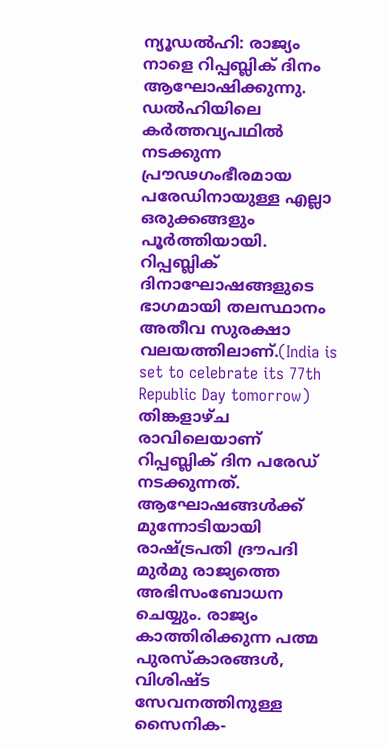ന്യൂഡൽഹി: രാജ്യം നാളെ റിപ്പബ്ലിക് ദിനം ആഘോഷിക്കുന്നു. ഡൽഹിയിലെ കർത്തവ്യപഥിൽ നടക്കുന്ന പ്രൗഢഗംഭീരമായ പരേഡിനായുള്ള എല്ലാ ഒരുക്കങ്ങളും പൂർത്തിയായി. റിപ്പബ്ലിക് ദിനാഘോഷങ്ങളുടെ ഭാഗമായി തലസ്ഥാനം അതീവ സുരക്ഷാ വലയത്തിലാണ്.(India is set to celebrate its 77th Republic Day tomorrow)
തിങ്കളാഴ്ച രാവിലെയാണ് റിപ്പബ്ലിക് ദിന പരേഡ് നടക്കുന്നത്. ആഘോഷങ്ങൾക്ക് മുന്നോടിയായി രാഷ്ട്രപതി ദ്രൗപദി മുർമു രാജ്യത്തെ അഭിസംബോധന ചെയ്യും. രാജ്യം കാത്തിരിക്കുന്ന പത്മ പുരസ്കാരങ്ങൾ, വിശിഷ്ട സേവനത്തിനുള്ള സൈനിക-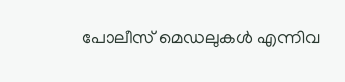പോലീസ് മെഡലുകൾ എന്നിവ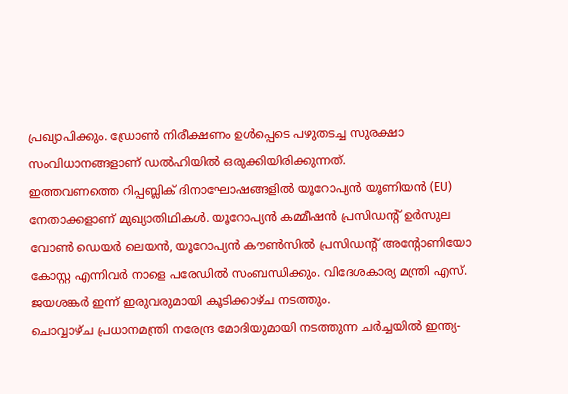പ്രഖ്യാപിക്കും. ഡ്രോൺ നിരീക്ഷണം ഉൾപ്പെടെ പഴുതടച്ച സുരക്ഷാ സംവിധാനങ്ങളാണ് ഡൽഹിയിൽ ഒരുക്കിയിരിക്കുന്നത്.
ഇത്തവണത്തെ റിപ്പബ്ലിക് ദിനാഘോഷങ്ങളിൽ യൂറോപ്യൻ യൂണിയൻ (EU) നേതാക്കളാണ് മുഖ്യാതിഥികൾ. യൂറോപ്യൻ കമ്മീഷൻ പ്രസിഡന്റ് ഉർസുല വോൺ ഡെയർ ലെയൻ, യൂറോപ്യൻ കൗൺസിൽ പ്രസിഡന്റ് അന്റോണിയോ കോസ്റ്റ എന്നിവർ നാളെ പരേഡിൽ സംബന്ധിക്കും. വിദേശകാര്യ മന്ത്രി എസ്. ജയശങ്കർ ഇന്ന് ഇരുവരുമായി കൂടിക്കാഴ്ച നടത്തും.
ചൊവ്വാഴ്ച പ്രധാനമന്ത്രി നരേന്ദ്ര മോദിയുമായി നടത്തുന്ന ചർച്ചയിൽ ഇന്ത്യ-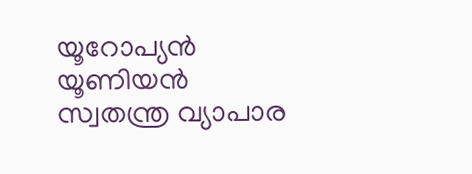യൂറോപ്യൻ യൂണിയൻ സ്വതന്ത്ര വ്യാപാര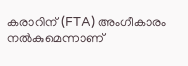കരാറിന് (FTA) അംഗീകാരം നൽകുമെന്നാണ്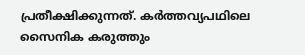പ്രതീക്ഷിക്കുന്നത്. കർത്തവ്യപഥിലെ സൈനിക കരുത്തും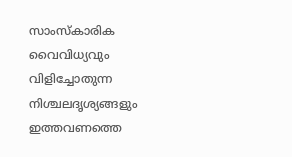സാംസ്കാരിക വൈവിധ്യവും വിളിച്ചോതുന്ന നിശ്ചലദൃശ്യങ്ങളും ഇത്തവണത്തെ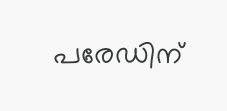പരേഡിന്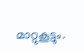മാറ്റുകൂട്ടും.